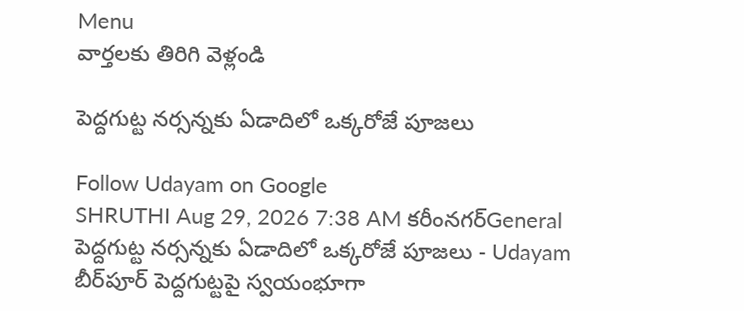Menu
వార్తలకు తిరిగి వెళ్లండి

పెద్దగుట్ట నర్సన్నకు ఏడాదిలో ఒక్కరోజే పూజలు

Follow Udayam on Google
SHRUTHI Aug 29, 2026 7:38 AM కరీంనగర్General
పెద్దగుట్ట నర్సన్నకు ఏడాదిలో ఒక్కరోజే పూజలు - Udayam
బీర్‌పూర్‌ పెద్దగుట్టపై స్వయంభూగా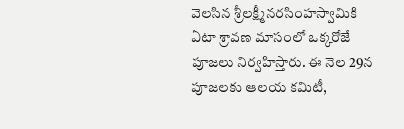వెలసిన శ్రీలక్ష్మీనరసింహస్వామికి ఏటా శ్రావణ మాసంలో ఒక్కరోజే పూజలు నిర్వహిస్తారు. ఈ నెల 29న పూజలకు ఆలయ కమిటీ,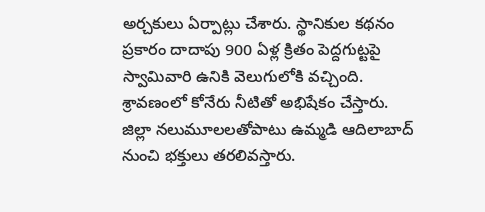అర్చకులు ఏర్పాట్లు చేశారు. స్థానికుల కథనం ప్రకారం దాదాపు 900 ఏళ్ల క్రితం పెద్దగుట్టపై స్వామివారి ఉనికి వెలుగులోకి వచ్చింది. శ్రావణంలో కోనేరు నీటితో అభిషేకం చేస్తారు. జిల్లా నలుమూలలతోపాటు ఉమ్మడి ఆదిలాబాద్‌ నుంచి భక్తులు తరలివస్తారు.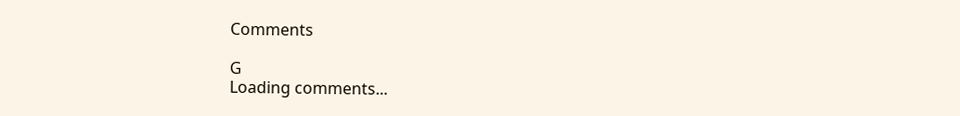Comments

G
Loading comments...